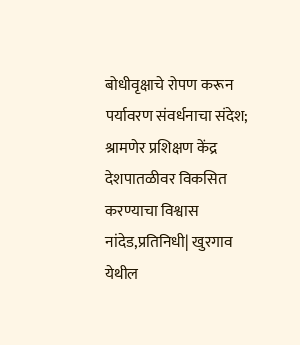बोधीवृक्षाचे रोपण करून पर्यावरण संवर्धनाचा संदेश; श्रामणेर प्रशिक्षण केंद्र देशपातळीवर विकसित करण्याचा विश्वास
नांदेड,प्रतिनिधी| खुरगाव येथील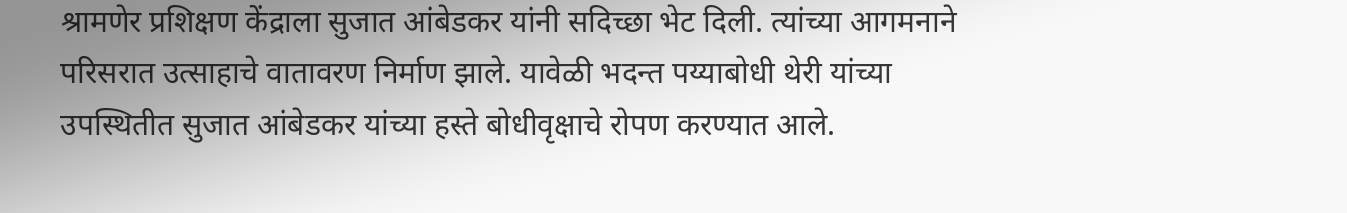श्रामणेर प्रशिक्षण केंद्राला सुजात आंबेडकर यांनी सदिच्छा भेट दिली. त्यांच्या आगमनाने परिसरात उत्साहाचे वातावरण निर्माण झाले. यावेळी भदन्त पय्याबोधी थेरी यांच्या उपस्थितीत सुजात आंबेडकर यांच्या हस्ते बोधीवृक्षाचे रोपण करण्यात आले.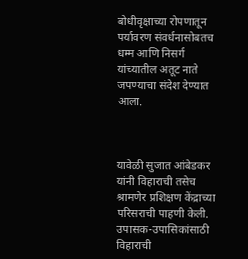बोधीवृक्षाच्या रोपणातून पर्यावरण संवर्धनासोबतच धम्म आणि निसर्ग यांच्यातील अतूट नाते जपण्याचा संदेश देण्यात आला.



यावेळी सुजात आंबेडकर यांनी विहाराची तसेच श्रामणेर प्रशिक्षण केंद्राच्या परिसराची पाहणी केली. उपासक-उपासिकांसाठी विहाराची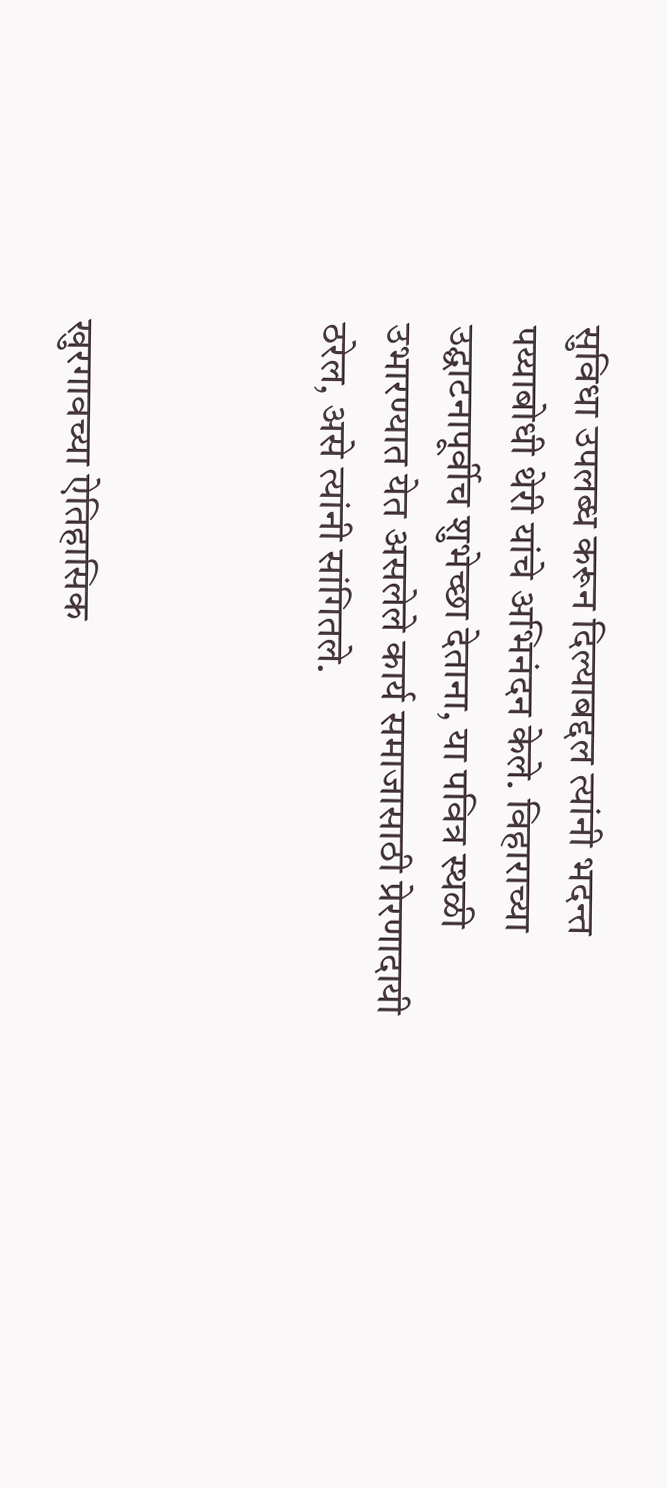सुविधा उपलब्ध करून दिल्याबद्दल त्यांनी भदन्त पय्याबोधी थेरी यांचे अभिनंदन केले. विहाराच्या उद्घाटनापूर्वीच शुभेच्छा देताना, या पवित्र स्थळी उभारण्यात येत असलेले कार्य समाजासाठी प्रेरणादायी ठरेल, असे त्यांनी सांगितले.



खुरगावच्या ऐतिहासिक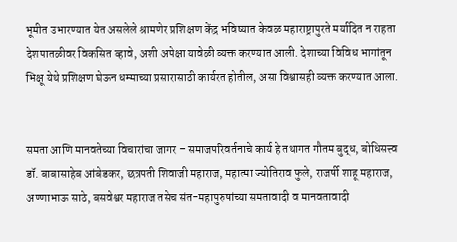भूमीत उभारण्यात येत असलेले श्रामणेर प्रशिक्षण केंद्र भविष्यात केवळ महाराष्ट्रापुरते मर्यादित न राहता देशपातळीवर विकसित व्हावे, अशी अपेक्षा यावेळी व्यक्त करण्यात आली. देशाच्या विविध भागांतून भिक्षू येथे प्रशिक्षण घेऊन धम्माच्या प्रसारासाठी कार्यरत होतील, असा विश्वासही व्यक्त करण्यात आला.


समता आणि मानवतेच्या विचारांचा जागर – समाजपरिवर्तनाचे कार्य हे तथागत गौतम बुद्ध, बोधिसत्त्व डॉ. बाबासाहेब आंबेडकर, छत्रपती शिवाजी महाराज, महात्मा ज्योतिराव फुले, राजर्षी शाहू महाराज, अण्णाभाऊ साठे, बसवेश्वर महाराज तसेच संत-महापुरुषांच्या समतावादी व मानवतावादी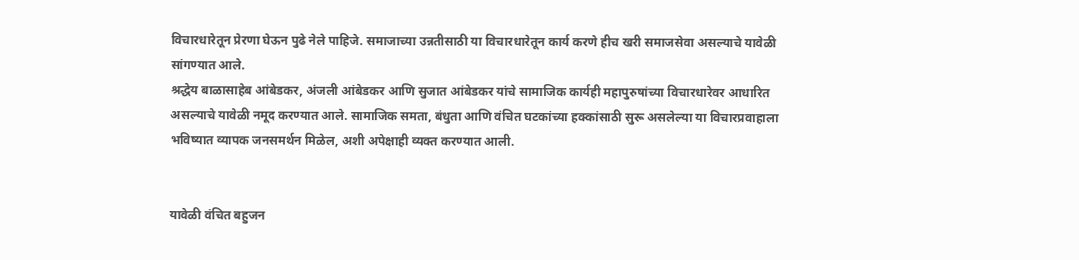विचारधारेतून प्रेरणा घेऊन पुढे नेले पाहिजे. समाजाच्या उन्नतीसाठी या विचारधारेतून कार्य करणे हीच खरी समाजसेवा असल्याचे यावेळी सांगण्यात आले.
श्रद्धेय बाळासाहेब आंबेडकर, अंजली आंबेडकर आणि सुजात आंबेडकर यांचे सामाजिक कार्यही महापुरुषांच्या विचारधारेवर आधारित असल्याचे यावेळी नमूद करण्यात आले. सामाजिक समता, बंधुता आणि वंचित घटकांच्या हक्कांसाठी सुरू असलेल्या या विचारप्रवाहाला भविष्यात व्यापक जनसमर्थन मिळेल, अशी अपेक्षाही व्यक्त करण्यात आली.


यावेळी वंचित बहुजन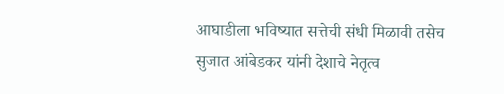आघाडीला भविष्यात सत्तेची संधी मिळावी तसेच सुजात आंबेडकर यांनी देशाचे नेतृत्व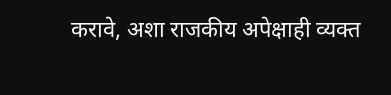करावे, अशा राजकीय अपेक्षाही व्यक्त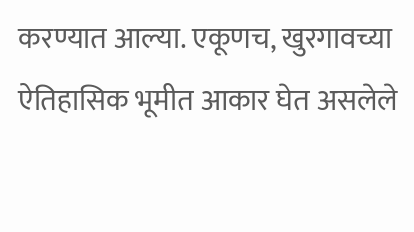करण्यात आल्या. एकूणच, खुरगावच्या ऐतिहासिक भूमीत आकार घेत असलेले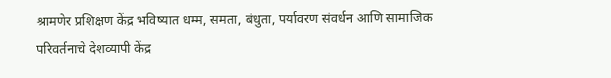श्रामणेर प्रशिक्षण केंद्र भविष्यात धम्म, समता, बंधुता, पर्यावरण संवर्धन आणि सामाजिक परिवर्तनाचे देशव्यापी केंद्र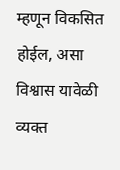म्हणून विकसित होईल, असा विश्वास यावेळी व्यक्त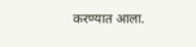करण्यात आला.